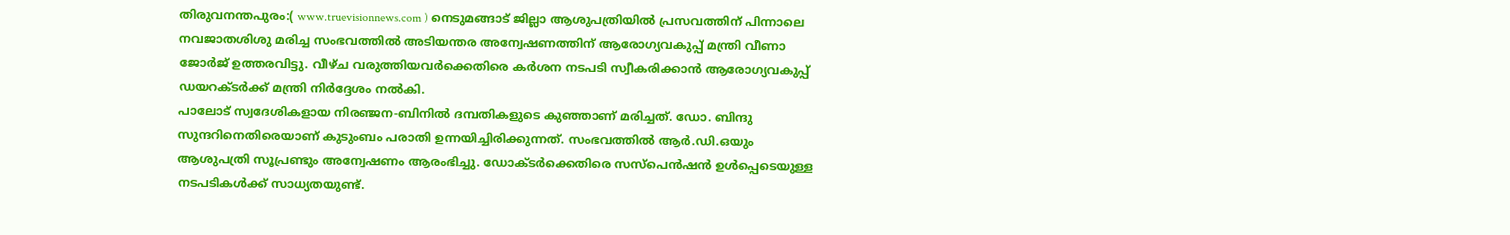തിരുവനന്തപുരം:( www.truevisionnews.com ) നെടുമങ്ങാട് ജില്ലാ ആശുപത്രിയിൽ പ്രസവത്തിന് പിന്നാലെ നവജാതശിശു മരിച്ച സംഭവത്തിൽ അടിയന്തര അന്വേഷണത്തിന് ആരോഗ്യവകുപ്പ് മന്ത്രി വീണാ ജോർജ് ഉത്തരവിട്ടു. വീഴ്ച വരുത്തിയവർക്കെതിരെ കർശന നടപടി സ്വീകരിക്കാൻ ആരോഗ്യവകുപ്പ് ഡയറക്ടർക്ക് മന്ത്രി നിർദ്ദേശം നൽകി.
പാലോട് സ്വദേശികളായ നിരഞ്ജന-ബിനിൽ ദമ്പതികളുടെ കുഞ്ഞാണ് മരിച്ചത്. ഡോ. ബിന്ദു സുന്ദറിനെതിരെയാണ് കുടുംബം പരാതി ഉന്നയിച്ചിരിക്കുന്നത്. സംഭവത്തിൽ ആർ.ഡി.ഒയും ആശുപത്രി സൂപ്രണ്ടും അന്വേഷണം ആരംഭിച്ചു. ഡോക്ടർക്കെതിരെ സസ്പെൻഷൻ ഉൾപ്പെടെയുള്ള നടപടികൾക്ക് സാധ്യതയുണ്ട്.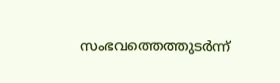സംഭവത്തെത്തുടർന്ന്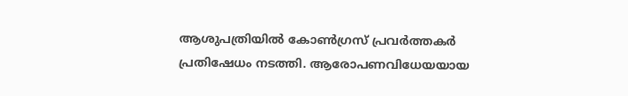ആശുപത്രിയിൽ കോൺഗ്രസ് പ്രവർത്തകർ പ്രതിഷേധം നടത്തി. ആരോപണവിധേയയായ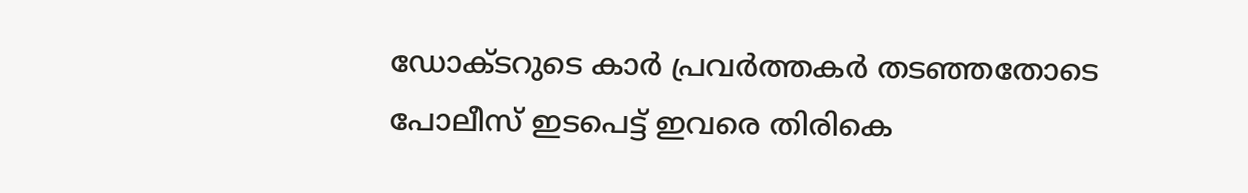ഡോക്ടറുടെ കാർ പ്രവർത്തകർ തടഞ്ഞതോടെ പോലീസ് ഇടപെട്ട് ഇവരെ തിരികെ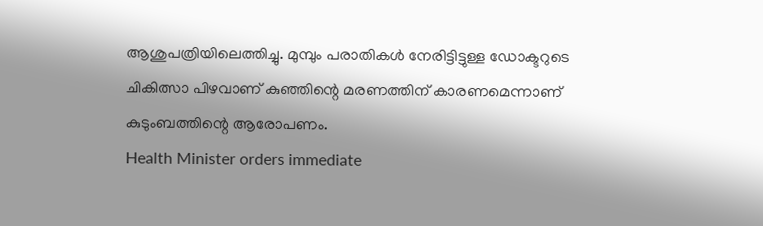ആശുപത്രിയിലെത്തിച്ചു. മുമ്പും പരാതികൾ നേരിട്ടിട്ടുള്ള ഡോക്ടറുടെ ചികിത്സാ പിഴവാണ് കുഞ്ഞിന്റെ മരണത്തിന് കാരണമെന്നാണ് കുടുംബത്തിന്റെ ആരോപണം.
Health Minister orders immediate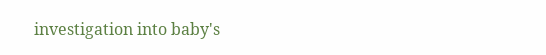investigation into baby's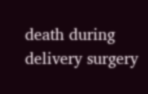death during delivery surgery